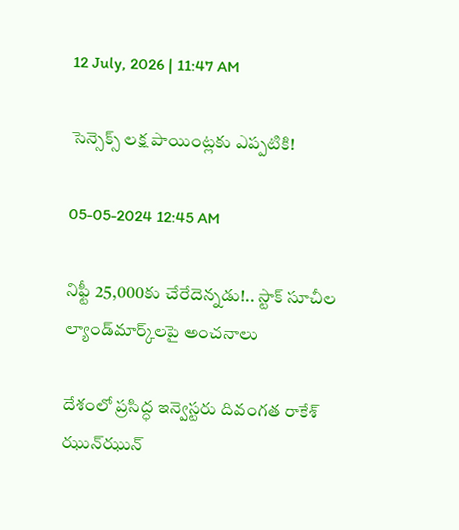12 July, 2026 | 11:47 AM

సెన్సెక్స్ లక్ష పాయింట్లకు ఎప్పటికి!

05-05-2024 12:45 AM

నిఫ్టీ 25,000కు చేరేదెన్నడు!.. స్టాక్ సూచీల ల్యాండ్‌మార్క్‌లపై అంచనాలు

దేశంలో ప్రసిద్ధ ఇన్వెస్టరు దివంగత రాకేశ్ ఝున్‌ఝున్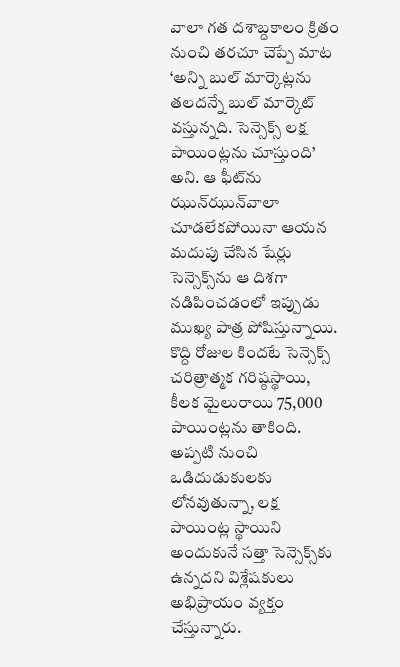వాలా గత దశాబ్దకాలం క్రితం నుంచి తరచూ చెప్పే మాట ‘అన్ని బుల్ మార్కెట్లను తలదన్నే బుల్ మార్కెట్ వస్తున్నది. సెన్సెక్స్ లక్ష పాయింట్లను చూస్తుంది’ అని. ఆ ఫీట్‌ను ఝున్‌ఝున్‌వాలా చూడలేకపోయినా ఆయన మదుపు చేసిన షేర్లు సెన్సెక్స్‌ను ఆ దిశగా నడిపించడంలో ఇప్పుడు ముఖ్య పాత్ర పోషిస్తున్నాయి. కొద్ది రోజుల కిందటే సెన్సెక్స్ చరిత్రాత్మక గరిష్ఠస్థాయి, కీలక మైలురాయి 75,000 పాయింట్లను తాకింది. అప్పటి నుంచి ఒడిదుడుకులకు లోనవుతున్నా, లక్ష పాయింట్ల స్థాయిని అందుకునే సత్తా సెన్సెక్స్‌కు ఉన్నదని విశ్లేషకులు అభిప్రాయం వ్యక్తం చేస్తున్నారు.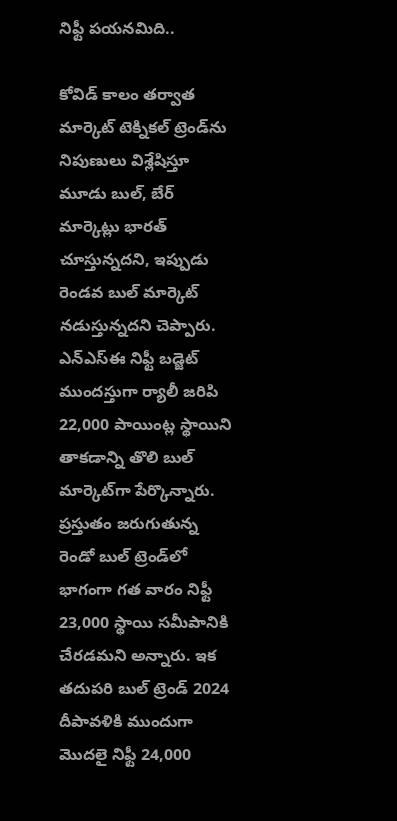నిఫ్టీ పయనమిది..

కోవిడ్ కాలం తర్వాత మార్కెట్ టెక్నికల్ ట్రెండ్‌ను నిపుణులు విశ్లేషిస్తూ మూడు బుల్, బేర్ మార్కెట్లు భారత్ చూస్తున్నదని, ఇప్పుడు రెండవ బుల్ మార్కెట్ నడుస్తున్నదని చెప్పారు. ఎన్‌ఎస్‌ఈ నిఫ్టీ బడ్జెట్ ముందస్తుగా ర్యాలీ జరిపి 22,000 పాయింట్ల స్థాయిని తాకడాన్ని తొలి బుల్ మార్కెట్‌గా పేర్కొన్నారు. ప్రస్తుతం జరుగుతున్న రెండో బుల్ ట్రెండ్‌లో భాగంగా గత వారం నిఫ్టీ 23,000 స్థాయి సమీపానికి చేరడమని అన్నారు. ఇక తదుపరి బుల్ ట్రెండ్ 2024 దీపావళికి ముందుగా మొదలై నిఫ్టీ 24,000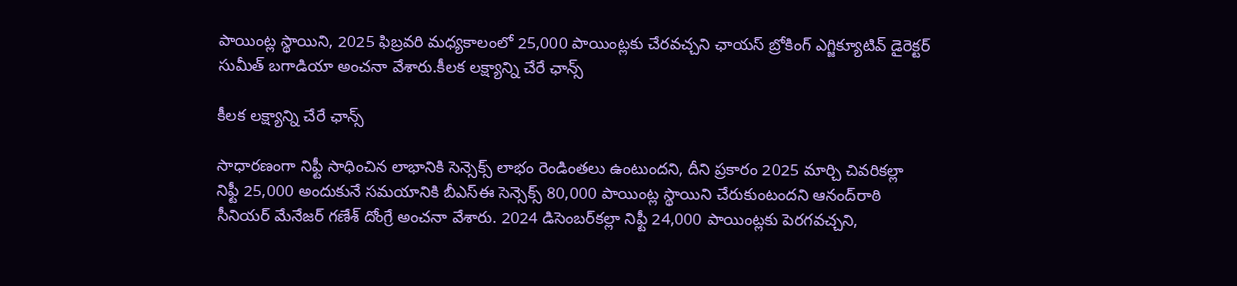పాయింట్ల స్థాయిని, 2025 ఫిబ్రవరి మధ్యకాలంలో 25,000 పాయింట్లకు చేరవచ్చని ఛాయస్ బ్రోకింగ్ ఎగ్జిక్యూటివ్ డైరెక్టర్ సుమీత్ బగాడియా అంచనా వేశారు.కీలక లక్ష్యాన్ని చేరే ఛాన్స్

కీలక లక్ష్యాన్ని చేరే ఛాన్స్

సాధారణంగా నిఫ్టీ సాధించిన లాభానికి సెన్సెక్స్ లాభం రెండింతలు ఉంటుందని, దీని ప్రకారం 2025 మార్చి చివరికల్లా  నిఫ్టీ 25,000 అందుకునే సమయానికి బీఎస్‌ఈ సెన్సెక్స్ 80,000 పాయింట్ల స్థాయిని చేరుకుంటందని ఆనంద్‌రాఠి సీనియర్ మేనేజర్ గణేశ్ దోంగ్రే అంచనా వేశారు. 2024 డిసెంబర్‌కల్లా నిఫ్టీ 24,000 పాయింట్లకు పెరగవచ్చని,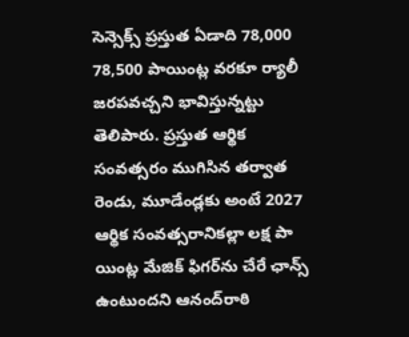సెన్సెక్స్ ప్రస్తుత ఏడాది 78,000 78,500 పాయింట్ల వరకూ ర్యాలీ జరపవచ్చని భావిస్తున్నట్టు తెలిపారు. ప్రస్తుత ఆర్థిక సంవత్సరం ముగిసిన తర్వాత రెండు, మూడేండ్లకు అంటే 2027 ఆర్థిక సంవత్సరానికల్లా లక్ష పా యింట్ల మేజిక్ ఫిగర్‌ను చేరే ఛాన్స్ ఉంటుందని ఆనంద్‌రాఠి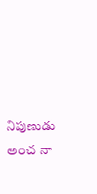నిపుణుడు అంచ నా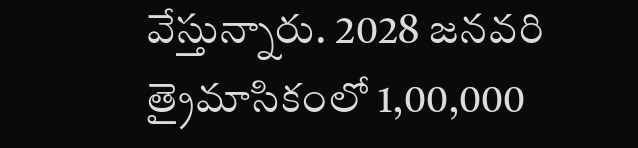వేస్తున్నారు. 2028 జనవరి త్రైమాసికంలో 1,00,000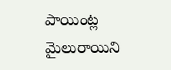పాయింట్ల మైలురాయిని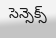సెన్సెక్స్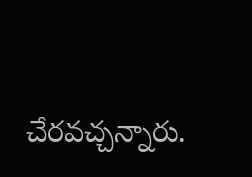చేరవచ్చన్నారు.